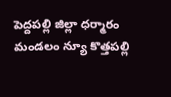పెద్దపల్లి జిల్లా ధర్మారం మండలం న్యూ కొత్తపల్లి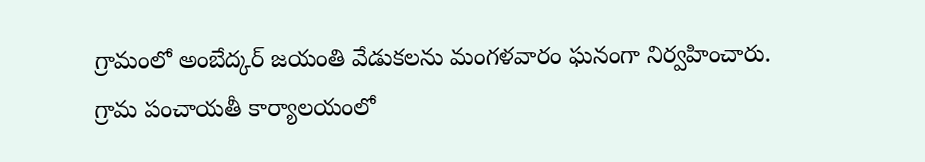గ్రామంలో అంబేద్కర్ జయంతి వేడుకలను మంగళవారం ఘనంగా నిర్వహించారు. గ్రామ పంచాయతీ కార్యాలయంలో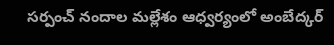సర్పంచ్ నందాల మల్లేశం ఆధ్వర్యంలో అంబేద్కర్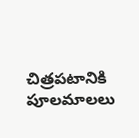చిత్రపటానికి పూలమాలలు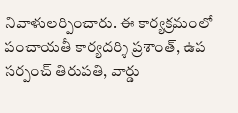నివాళులర్పించారు. ఈ కార్యక్రమంలో పంచాయతీ కార్యదర్శి ప్రశాంత్, ఉప సర్పంచ్ తిరుపతి, వార్డు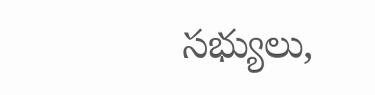సభ్యులు,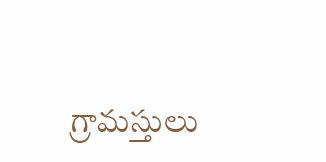గ్రామస్తులు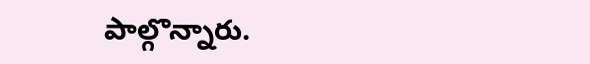పాల్గొన్నారు.